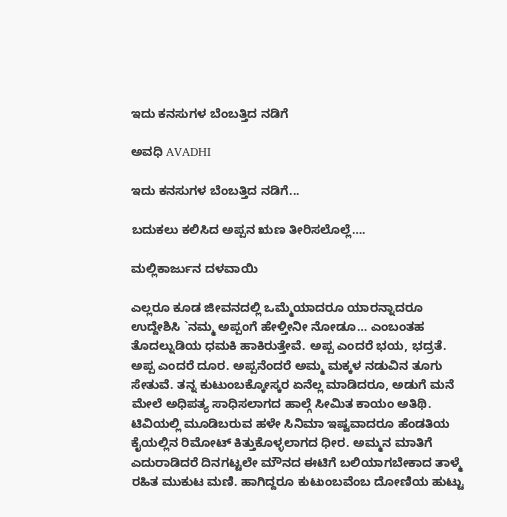ಇದು ಕನಸುಗಳ ಬೆಂಬತ್ತಿದ ನಡಿಗೆ‍

ಅವಧಿ AVADHI

ಇದು ಕನಸುಗಳ ಬೆಂಬತ್ತಿದ ನಡಿಗೆ...

ಬದುಕಲು ಕಲಿಸಿದ ಅಪ್ಪನ ಋಣ ತೀರಿಸಲೊಲ್ಲೆ….

ಮಲ್ಲಿಕಾರ್ಜುನ ದಳವಾಯಿ

ಎಲ್ಲರೂ ಕೂಡ ಜೀವನದಲ್ಲಿ ಒಮ್ಮೆಯಾದರೂ ಯಾರನ್ನಾದರೂ ಉದ್ದೇಶಿಸಿ `ನಮ್ಮ ಅಪ್ಪಂಗೆ ಹೇಳ್ತೀನೀ ನೋಡೂ… ಎಂಬಂತಹ ತೊದಲ್ನುಡಿಯ ಧಮಕಿ ಹಾಕಿರುತ್ತೇವೆ. ಅಪ್ಪ ಎಂದರೆ ಭಯ, ಭದ್ರತೆ. ಅಪ್ಪ ಎಂದರೆ ದೂರ. ಅಪ್ಪನೆಂದರೆ ಅಮ್ಮ ಮಕ್ಕಳ ನಡುವಿನ ತೂಗು ಸೇತುವೆ. ತನ್ನ ಕುಟುಂಬಕ್ಕೋಸ್ಕರ ಏನೆಲ್ಲ ಮಾಡಿದರೂ, ಅಡುಗೆ ಮನೆ ಮೇಲೆ ಅಧಿಪತ್ಯ ಸಾಧಿಸಲಾಗದ ಹಾಲ್ಗೆ ಸೀಮಿತ ಕಾಯಂ ಅತಿಥಿ. ಟಿವಿಯಲ್ಲಿ ಮೂಡಿಬರುವ ಹಳೇ ಸಿನಿಮಾ ಇಷ್ವವಾದರೂ ಹೆಂಡತಿಯ ಕೈಯಲ್ಲಿನ ರಿಮೋಟ್ ಕಿತ್ತುಕೊಳ್ಳಲಾಗದ ಧೀರ. ಅಮ್ಮನ ಮಾತಿಗೆ ಎದುರಾಡಿದರೆ ದಿನಗಟ್ಟಲೇ ಮೌನದ ಈಟಿಗೆ ಬಲಿಯಾಗಬೇಕಾದ ತಾಳ್ಮೆ ರಹಿತ ಮುಕುಟ ಮಣಿ. ಹಾಗಿದ್ದರೂ ಕುಟುಂಬವೆಂಬ ದೋಣಿಯ ಹುಟ್ಟು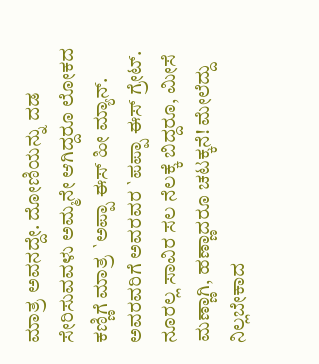ಮಾತ್ರ ಅವನದ್ದೇ. ದೋಣಿಯನ್ನು ದಡ ಸೇರಿಸುವವಳು ಅಮ್ಮನೇ ಆಗಿದ್ದರೂ ಲೋಕದ ಕಣ್ಣಿಗೆ ಮಾತ್ರ `ಅಪ್ಪಾ ಈಸ್ ಹೀ ಮ್ಯಾನ್. ಅವರವರಿಗೆ ಅವರವರ `ಪಪ್ಪಾ ಈಸ್ ಗ್ರೇಟ್. ನೂರಲ್ಲ ಸಾವಿರ ಸಲ ನೆಲಕ್ಕೆ ಬಿದ್ದರೂ, ಮೀಸೆ ಮಣ್ಣಾಗಿ, ಹಣ್ಣಾದರೂ ಚಟಕ್ಕನೆ! ಮೇಲೆದ್ದು ನಿಲ್ಲಬೇಕಾದ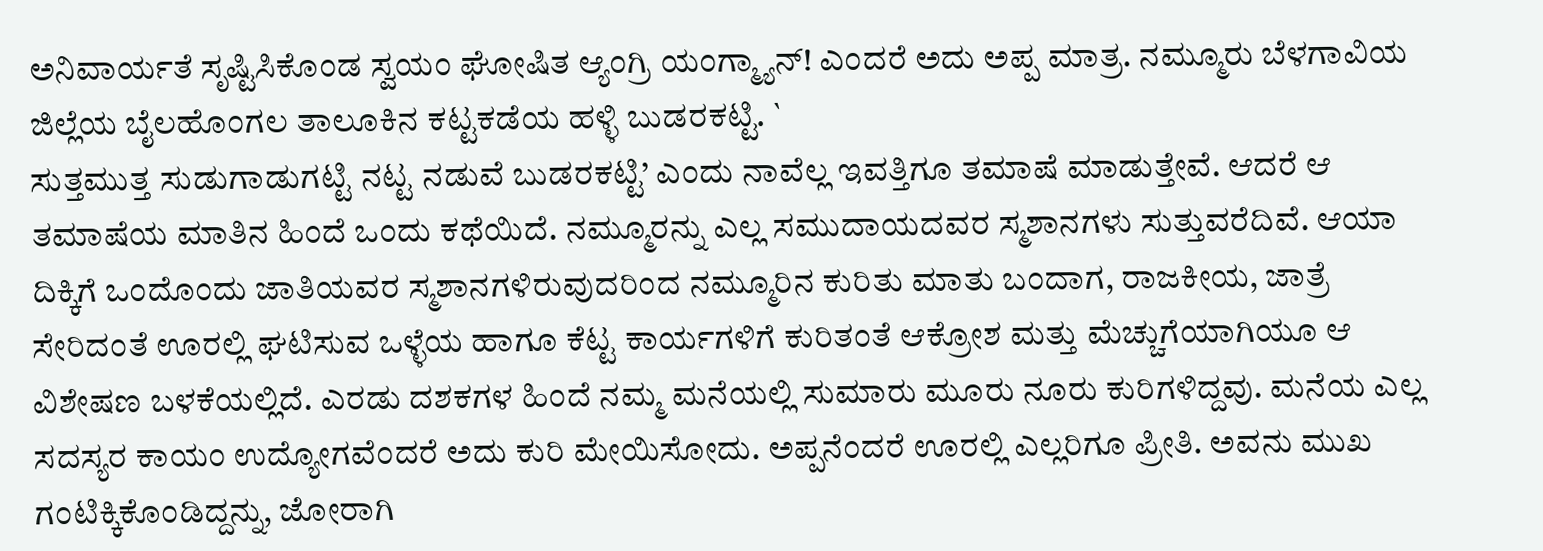ಅನಿವಾರ್ಯತೆ ಸೃಷ್ಟಿಸಿಕೊಂಡ ಸ್ವಯಂ ಘೋಷಿತ ಆ್ಯಂಗ್ರಿ ಯಂಗ್ಮ್ಯಾನ್! ಎಂದರೆ ಅದು ಅಪ್ಪ ಮಾತ್ರ. ನಮ್ಮೂರು ಬೆಳಗಾವಿಯ ಜಿಲ್ಲೆಯ ಬೈಲಹೊಂಗಲ ತಾಲೂಕಿನ ಕಟ್ಟಕಡೆಯ ಹಳ್ಳಿ ಬುಡರಕಟ್ಟಿ. `
ಸುತ್ತಮುತ್ತ ಸುಡುಗಾಡುಗಟ್ಟಿ ನಟ್ಟ ನಡುವೆ ಬುಡರಕಟ್ಟಿ’ ಎಂದು ನಾವೆಲ್ಲ ಇವತ್ತಿಗೂ ತಮಾಷೆ ಮಾಡುತ್ತೇವೆ. ಆದರೆ ಆ ತಮಾಷೆಯ ಮಾತಿನ ಹಿಂದೆ ಒಂದು ಕಥೆಯಿದೆ. ನಮ್ಮೂರನ್ನು ಎಲ್ಲ ಸಮುದಾಯದವರ ಸ್ಮಶಾನಗಳು ಸುತ್ತುವರೆದಿವೆ. ಆಯಾ ದಿಕ್ಕಿಗೆ ಒಂದೊಂದು ಜಾತಿಯವರ ಸ್ಮಶಾನಗಳಿರುವುದರಿಂದ ನಮ್ಮೂರಿನ ಕುರಿತು ಮಾತು ಬಂದಾಗ, ರಾಜಕೀಯ, ಜಾತ್ರೆ ಸೇರಿದಂತೆ ಊರಲ್ಲಿ ಘಟಿಸುವ ಒಳ್ಳೆಯ ಹಾಗೂ ಕೆಟ್ಟ ಕಾರ್ಯಗಳಿಗೆ ಕುರಿತಂತೆ ಆಕ್ರೋಶ ಮತ್ತು ಮೆಚ್ಚುಗೆಯಾಗಿಯೂ ಆ ವಿಶೇಷಣ ಬಳಕೆಯಲ್ಲಿದೆ. ಎರಡು ದಶಕಗಳ ಹಿಂದೆ ನಮ್ಮ ಮನೆಯಲ್ಲಿ ಸುಮಾರು ಮೂರು ನೂರು ಕುರಿಗಳಿದ್ದವು. ಮನೆಯ ಎಲ್ಲ ಸದಸ್ಯರ ಕಾಯಂ ಉದ್ಯೋಗವೆಂದರೆ ಅದು ಕುರಿ ಮೇಯಿಸೋದು. ಅಪ್ಪನೆಂದರೆ ಊರಲ್ಲಿ ಎಲ್ಲರಿಗೂ ಪ್ರೀತಿ. ಅವನು ಮುಖ ಗಂಟಿಕ್ಕಿಕೊಂಡಿದ್ದನ್ನು, ಜೋರಾಗಿ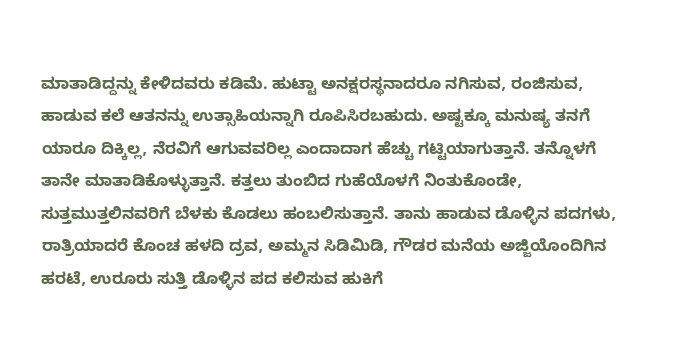ಮಾತಾಡಿದ್ದನ್ನು ಕೇಳಿದವರು ಕಡಿಮೆ. ಹುಟ್ಟಾ ಅನಕ್ಷರಸ್ಥನಾದರೂ ನಗಿಸುವ, ರಂಜಿಸುವ, ಹಾಡುವ ಕಲೆ ಆತನನ್ನು ಉತ್ಸಾಹಿಯನ್ನಾಗಿ ರೂಪಿಸಿರಬಹುದು. ಅಷ್ಟಕ್ಕೂ ಮನುಷ್ಯ ತನಗೆ ಯಾರೂ ದಿಕ್ಕಿಲ್ಲ, ನೆರವಿಗೆ ಆಗುವವರಿಲ್ಲ ಎಂದಾದಾಗ ಹೆಚ್ಚು ಗಟ್ಟಿಯಾಗುತ್ತಾನೆ. ತನ್ನೊಳಗೆ ತಾನೇ ಮಾತಾಡಿಕೊಳ್ಳುತ್ತಾನೆ. ಕತ್ತಲು ತುಂಬಿದ ಗುಹೆಯೊಳಗೆ ನಿಂತುಕೊಂಡೇ, ಸುತ್ತಮುತ್ತಲಿನವರಿಗೆ ಬೆಳಕು ಕೊಡಲು ಹಂಬಲಿಸುತ್ತಾನೆ. ತಾನು ಹಾಡುವ ಡೊಳ್ಳಿನ ಪದಗಳು, ರಾತ್ರಿಯಾದರೆ ಕೊಂಚ ಹಳದಿ ದ್ರವ, ಅಮ್ಮನ ಸಿಡಿಮಿಡಿ, ಗೌಡರ ಮನೆಯ ಅಜ್ಜಿಯೊಂದಿಗಿನ ಹರಟೆ, ಉರೂರು ಸುತ್ತಿ ಡೊಳ್ಳಿನ ಪದ ಕಲಿಸುವ ಹುಕಿಗೆ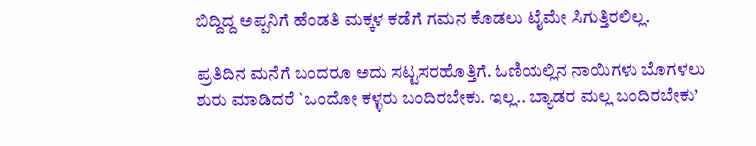ಬಿದ್ದಿದ್ದ ಅಪ್ಪನಿಗೆ ಹೆಂಡತಿ ಮಕ್ಕಳ ಕಡೆಗೆ ಗಮನ ಕೊಡಲು ಟೈಮೇ ಸಿಗುತ್ತಿರಲಿಲ್ಲ.

ಪ್ರತಿದಿನ ಮನೆಗೆ ಬಂದರೂ ಅದು ಸಟ್ಟಸರಹೊತ್ತಿಗೆ. ಓಣಿಯಲ್ಲಿನ ನಾಯಿಗಳು ಬೊಗಳಲು ಶುರು ಮಾಡಿದರೆ `ಒಂದೋ ಕಳ್ಳರು ಬಂದಿರಬೇಕು. ಇಲ್ಲ.. ಬ್ಯಾಡರ ಮಲ್ಲ ಬಂದಿರಬೇಕು’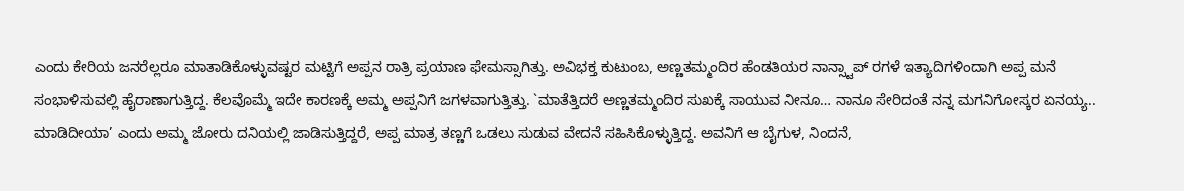ಎಂದು ಕೇರಿಯ ಜನರೆಲ್ಲರೂ ಮಾತಾಡಿಕೊಳ್ಳುವಷ್ಟರ ಮಟ್ಟಿಗೆ ಅಪ್ಪನ ರಾತ್ರಿ ಪ್ರಯಾಣ ಫೇಮಸ್ಸಾಗಿತ್ತು. ಅವಿಭಕ್ತ ಕುಟುಂಬ, ಅಣ್ಣತಮ್ಮಂದಿರ ಹೆಂಡತಿಯರ ನಾನ್ಸ್ಟಾಪ್ ರಗಳೆ ಇತ್ಯಾದಿಗಳಿಂದಾಗಿ ಅಪ್ಪ ಮನೆ ಸಂಭಾಳಿಸುವಲ್ಲಿ ಹೈರಾಣಾಗುತ್ತಿದ್ದ. ಕೆಲವೊಮ್ಮೆ ಇದೇ ಕಾರಣಕ್ಕೆ ಅಮ್ಮ ಅಪ್ಪನಿಗೆ ಜಗಳವಾಗುತ್ತಿತ್ತು. `ಮಾತೆತ್ತಿದರೆ ಅಣ್ಣತಮ್ಮಂದಿರ ಸುಖಕ್ಕೆ ಸಾಯುವ ನೀನೂ… ನಾನೂ ಸೇರಿದಂತೆ ನನ್ನ ಮಗನಿಗೋಸ್ಕರ ಏನಯ್ಯ.. ಮಾಡಿದೀಯಾ’ ಎಂದು ಅಮ್ಮ ಜೋರು ದನಿಯಲ್ಲಿ ಜಾಡಿಸುತ್ತಿದ್ದರೆ, ಅಪ್ಪ ಮಾತ್ರ ತಣ್ಣಗೆ ಒಡಲು ಸುಡುವ ವೇದನೆ ಸಹಿಸಿಕೊಳ್ಳುತ್ತಿದ್ದ. ಅವನಿಗೆ ಆ ಬೈಗುಳ, ನಿಂದನೆ,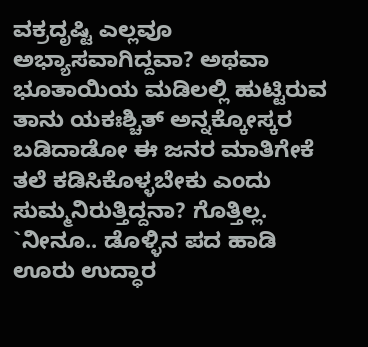ವಕ್ರದೃಷ್ಟಿ ಎಲ್ಲವೂ ಅಭ್ಯಾಸವಾಗಿದ್ದವಾ? ಅಥವಾ ಭೂತಾಯಿಯ ಮಡಿಲಲ್ಲಿ ಹುಟ್ಟಿರುವ ತಾನು ಯಕಃಶ್ಚಿತ್ ಅನ್ನಕ್ಕೋಸ್ಕರ ಬಡಿದಾಡೋ ಈ ಜನರ ಮಾತಿಗೇಕೆ ತಲೆ ಕಡಿಸಿಕೊಳ್ಳಬೇಕು ಎಂದು ಸುಮ್ಮನಿರುತ್ತಿದ್ದನಾ? ಗೊತ್ತಿಲ್ಲ. `ನೀನೂ.. ಡೊಳ್ಳಿನ ಪದ ಹಾಡಿ ಊರು ಉದ್ಧಾರ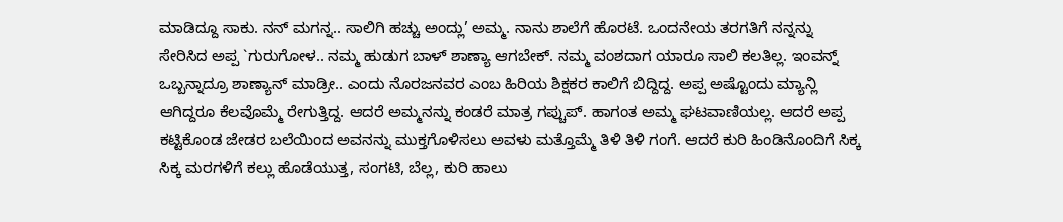ಮಾಡಿದ್ದೂ ಸಾಕು. ನನ್ ಮಗನ್ನ.. ಸಾಲಿಗಿ ಹಚ್ಚು ಅಂದ್ಲು’ ಅಮ್ಮ. ನಾನು ಶಾಲೆಗೆ ಹೊರಟೆ. ಒಂದನೇಯ ತರಗತಿಗೆ ನನ್ನನ್ನು ಸೇರಿಸಿದ ಅಪ್ಪ `ಗುರುಗೋಳ.. ನಮ್ಮ ಹುಡುಗ ಬಾಳ್ ಶಾಣ್ಯಾ ಆಗಬೇಕ್. ನಮ್ಮ ವಂಶದಾಗ ಯಾರೂ ಸಾಲಿ ಕಲತಿಲ್ಲ. ಇಂವನ್ನ್ ಒಬ್ಬನ್ನಾದ್ರೂ ಶಾಣ್ಯಾನ್ ಮಾಡ್ರೀ.. ಎಂದು ನೊರಜನವರ ಎಂಬ ಹಿರಿಯ ಶಿಕ್ಷಕರ ಕಾಲಿಗೆ ಬಿದ್ದಿದ್ದ. ಅಪ್ಪ ಅಷ್ಟೊಂದು ಮ್ಯಾನ್ಲಿ ಆಗಿದ್ದರೂ ಕೆಲವೊಮ್ಮೆ ರೇಗುತ್ತಿದ್ದ. ಆದರೆ ಅಮ್ಮನನ್ನು ಕಂಡರೆ ಮಾತ್ರ ಗಪ್ಚುಪ್. ಹಾಗಂತ ಅಮ್ಮ ಘಟವಾಣಿಯಲ್ಲ. ಆದರೆ ಅಪ್ಪ ಕಟ್ಟಿಕೊಂಡ ಜೇಡರ ಬಲೆಯಿಂದ ಅವನನ್ನು ಮುಕ್ತಗೊಳಿಸಲು ಅವಳು ಮತ್ತೊಮ್ಮೆ ತಿಳಿ ತಿಳಿ ಗಂಗೆ. ಆದರೆ ಕುರಿ ಹಿಂಡಿನೊಂದಿಗೆ ಸಿಕ್ಕ ಸಿಕ್ಕ ಮರಗಳಿಗೆ ಕಲ್ಲು ಹೊಡೆಯುತ್ತ, ಸಂಗಟಿ, ಬೆಲ್ಲ, ಕುರಿ ಹಾಲು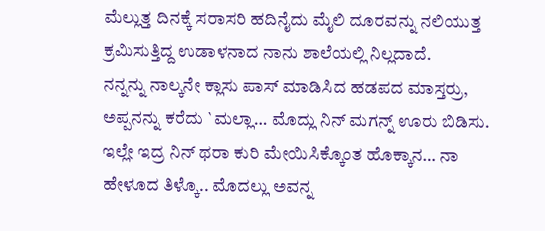ಮೆಲ್ಲುತ್ತ ದಿನಕ್ಕೆ ಸರಾಸರಿ ಹದಿನೈದು ಮೈಲಿ ದೂರವನ್ನು ನಲಿಯುತ್ತ ಕ್ರಮಿಸುತ್ತಿದ್ದ ಉಡಾಳನಾದ ನಾನು ಶಾಲೆಯಲ್ಲಿ ನಿಲ್ಲದಾದೆ.
ನನ್ನನ್ನು ನಾಲ್ಕನೇ ಕ್ಲಾಸು ಪಾಸ್ ಮಾಡಿಸಿದ ಹಡಪದ ಮಾಸ್ತರ್ರು, ಅಪ್ಪನನ್ನು ಕರೆದು `ಮಲ್ಲಾ… ಮೊದ್ಲು ನಿನ್ ಮಗನ್ನ್ ಊರು ಬಿಡಿಸು. ಇಲ್ಲೇ ಇದ್ರ ನಿನ್ ಥರಾ ಕುರಿ ಮೇಯಿಸಿಕ್ಕೊಂತ ಹೊಕ್ಕಾನ… ನಾ ಹೇಳೂದ ತಿಳ್ಕೊ.. ಮೊದಲ್ಲು ಅವನ್ನ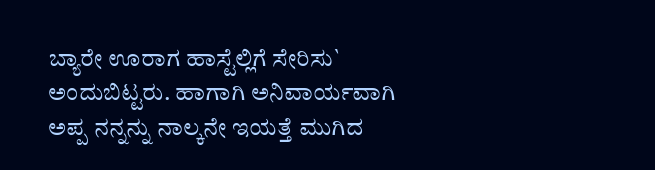ಬ್ಯಾರೇ ಊರಾಗ ಹಾಸ್ಟೆಲ್ಲಿಗೆ ಸೇರಿಸು` ಅಂದುಬಿಟ್ಟರು. ಹಾಗಾಗಿ ಅನಿವಾರ್ಯವಾಗಿ ಅಪ್ಪ ನನ್ನನ್ನು ನಾಲ್ಕನೇ ಇಯತ್ತೆ ಮುಗಿದ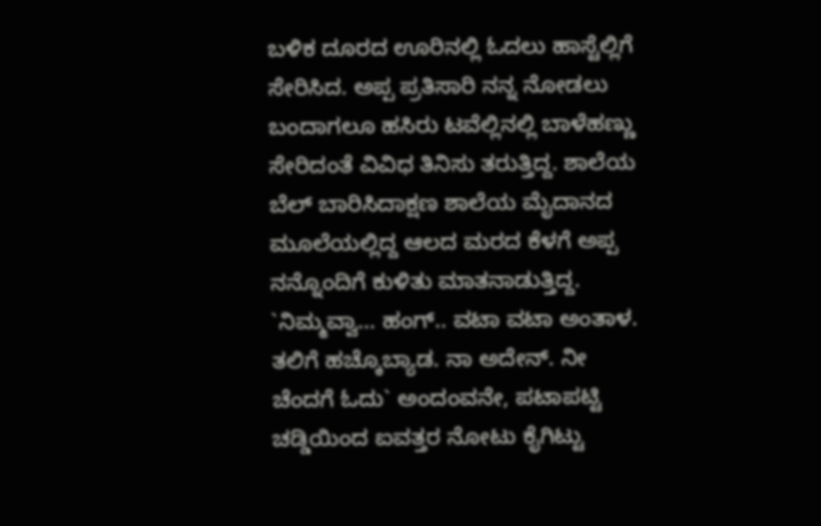ಬಳಿಕ ದೂರದ ಊರಿನಲ್ಲಿ ಓದಲು ಹಾಸ್ಟೆಲ್ಲಿಗೆ ಸೇರಿಸಿದ. ಅಪ್ಪ ಪ್ರತಿಸಾರಿ ನನ್ನ ನೋಡಲು ಬಂದಾಗಲೂ ಹಸಿರು ಟವೆಲ್ಲಿನಲ್ಲಿ ಬಾಳೆಹಣ್ಣು ಸೇರಿದಂತೆ ವಿವಿಧ ತಿನಿಸು ತರುತ್ತಿದ್ದ. ಶಾಲೆಯ ಬೆಲ್ ಬಾರಿಸಿದಾಕ್ಷಣ ಶಾಲೆಯ ಮೈದಾನದ ಮೂಲೆಯಲ್ಲಿದ್ದ ಆಲದ ಮರದ ಕೆಳಗೆ ಅಪ್ಪ ನನ್ನೊಂದಿಗೆ ಕುಳಿತು ಮಾತನಾಡುತ್ತಿದ್ದ. `ನಿಮ್ಮವ್ವಾ… ಹಂಗ್.. ವಟಾ ವಟಾ ಅಂತಾಳ. ತಲಿಗೆ ಹಚ್ಕೊಬ್ಯಾಡ. ನಾ ಅದೇನ್. ನೀ ಚೆಂದಗೆ ಓದು` ಅಂದಂವನೇ, ಪಟಾಪಟ್ಟಿ ಚಡ್ಡಿಯಿಂದ ಐವತ್ತರ ನೋಟು ಕೈಗಿಟ್ಟು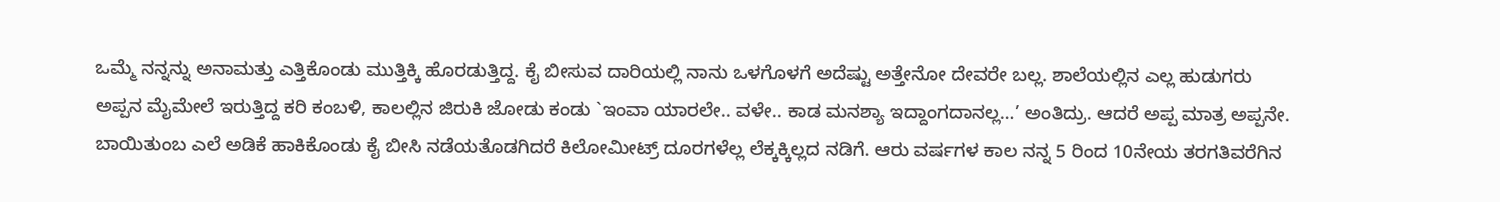ಒಮ್ಮೆ ನನ್ನನ್ನು ಅನಾಮತ್ತು ಎತ್ತಿಕೊಂಡು ಮುತ್ತಿಕ್ಕಿ ಹೊರಡುತ್ತಿದ್ದ. ಕೈ ಬೀಸುವ ದಾರಿಯಲ್ಲಿ ನಾನು ಒಳಗೊಳಗೆ ಅದೆಷ್ಟು ಅತ್ತೇನೋ ದೇವರೇ ಬಲ್ಲ. ಶಾಲೆಯಲ್ಲಿನ ಎಲ್ಲ ಹುಡುಗರು ಅಪ್ಪನ ಮೈಮೇಲೆ ಇರುತ್ತಿದ್ದ ಕರಿ ಕಂಬಳಿ, ಕಾಲಲ್ಲಿನ ಜಿರುಕಿ ಜೋಡು ಕಂಡು `ಇಂವಾ ಯಾರಲೇ.. ವಳೇ.. ಕಾಡ ಮನಶ್ಯಾ ಇದ್ದಾಂಗದಾನಲ್ಲ…’ ಅಂತಿದ್ರು. ಆದರೆ ಅಪ್ಪ ಮಾತ್ರ ಅಪ್ಪನೇ. ಬಾಯಿತುಂಬ ಎಲೆ ಅಡಿಕೆ ಹಾಕಿಕೊಂಡು ಕೈ ಬೀಸಿ ನಡೆಯತೊಡಗಿದರೆ ಕಿಲೋಮೀಟ್ರ್ ದೂರಗಳೆಲ್ಲ ಲೆಕ್ಕಕ್ಕಿಲ್ಲದ ನಡಿಗೆ. ಆರು ವರ್ಷಗಳ ಕಾಲ ನನ್ನ 5 ರಿಂದ 10ನೇಯ ತರಗತಿವರೆಗಿನ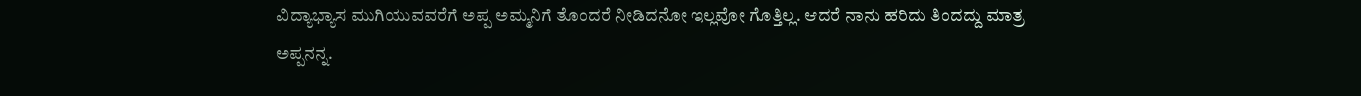ವಿದ್ಯಾಭ್ಯಾಸ ಮುಗಿಯುವವರೆಗೆ ಅಪ್ಪ ಅಮ್ಮನಿಗೆ ತೊಂದರೆ ನೀಡಿದನೋ ಇಲ್ಲವೋ ಗೊತ್ತಿಲ್ಲ. ಆದರೆ ನಾನು ಹರಿದು ತಿಂದದ್ದು ಮಾತ್ರ ಅಪ್ಪನನ್ನ.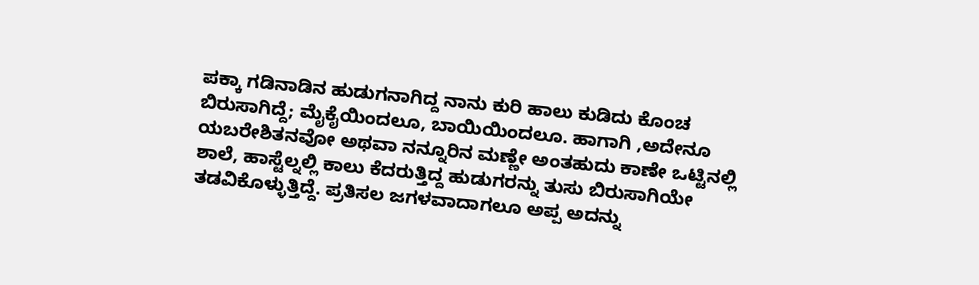ಪಕ್ಕಾ ಗಡಿನಾಡಿನ ಹುಡುಗನಾಗಿದ್ದ ನಾನು ಕುರಿ ಹಾಲು ಕುಡಿದು ಕೊಂಚ ಬಿರುಸಾಗಿದ್ದೆ; ಮೈಕೈಯಿಂದಲೂ, ಬಾಯಿಯಿಂದಲೂ. ಹಾಗಾಗಿ ,ಅದೇನೂ ಯಬರೇಶಿತನವೋ ಅಥವಾ ನನ್ನೂರಿನ ಮಣ್ಣೇ ಅಂತಹುದು ಕಾಣೇ ಒಟ್ಟಿನಲ್ಲಿ ಶಾಲೆ, ಹಾಸ್ಟೆಲ್ನಲ್ಲಿ ಕಾಲು ಕೆದರುತ್ತಿದ್ದ ಹುಡುಗರನ್ನು ತುಸು ಬಿರುಸಾಗಿಯೇ ತಡವಿಕೊಳ್ಳುತ್ತಿದ್ದೆ. ಪ್ರತಿಸಲ ಜಗಳವಾದಾಗಲೂ ಅಪ್ಪ ಅದನ್ನು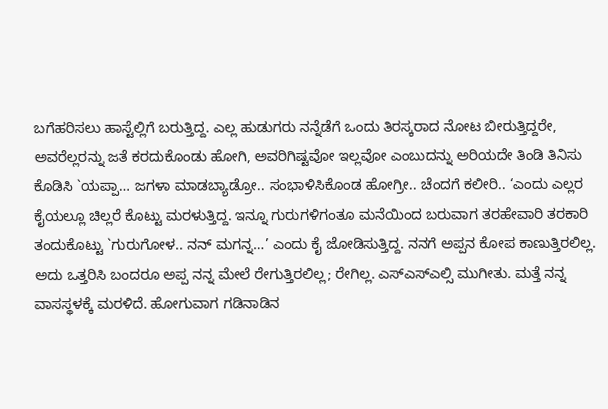ಬಗೆಹರಿಸಲು ಹಾಸ್ಟೆಲ್ಲಿಗೆ ಬರುತ್ತಿದ್ದ. ಎಲ್ಲ ಹುಡುಗರು ನನ್ನೆಡೆಗೆ ಒಂದು ತಿರಸ್ಕರಾದ ನೋಟ ಬೀರುತ್ತಿದ್ದರೇ, ಅವರೆಲ್ಲರನ್ನು ಜತೆ ಕರದುಕೊಂಡು ಹೋಗಿ, ಅವರಿಗಿಷ್ಟವೋ ಇಲ್ಲವೋ ಎಂಬುದನ್ನು ಅರಿಯದೇ ತಿಂಡಿ ತಿನಿಸು ಕೊಡಿಸಿ `ಯಪ್ಪಾ… ಜಗಳಾ ಮಾಡಬ್ಯಾಡ್ರೋ.. ಸಂಭಾಳಿಸಿಕೊಂಡ ಹೋಗ್ರೀ.. ಚೆಂದಗೆ ಕಲೀರಿ.. ‘ಎಂದು ಎಲ್ಲರ ಕೈಯಲ್ಲೂ ಚಿಲ್ಲರೆ ಕೊಟ್ಟು ಮರಳುತ್ತಿದ್ದ. ಇನ್ನೂ ಗುರುಗಳಿಗಂತೂ ಮನೆಯಿಂದ ಬರುವಾಗ ತರಹೇವಾರಿ ತರಕಾರಿ ತಂದುಕೊಟ್ಟು `ಗುರುಗೋಳ.. ನನ್ ಮಗನ್ನ…’ ಎಂದು ಕೈ ಜೋಡಿಸುತ್ತಿದ್ದ. ನನಗೆ ಅಪ್ಪನ ಕೋಪ ಕಾಣುತ್ತಿರಲಿಲ್ಲ. ಅದು ಒತ್ತರಿಸಿ ಬಂದರೂ ಅಪ್ಪ ನನ್ನ ಮೇಲೆ ರೇಗುತ್ತಿರಲಿಲ್ಲ; ರೇಗಿಲ್ಲ. ಎಸ್ಎಸ್ಎಲ್ಸಿ ಮುಗೀತು. ಮತ್ತೆ ನನ್ನ ವಾಸಸ್ಥಳಕ್ಕೆ ಮರಳಿದೆ. ಹೋಗುವಾಗ ಗಡಿನಾಡಿನ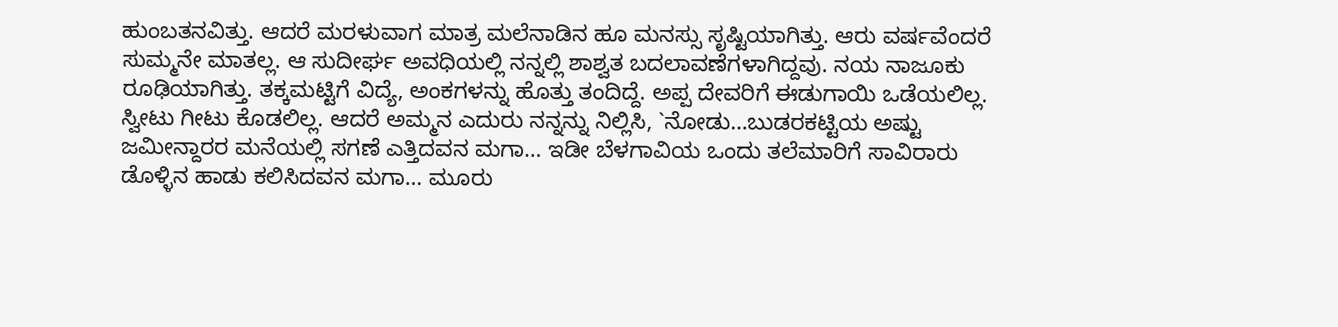ಹುಂಬತನವಿತ್ತು. ಆದರೆ ಮರಳುವಾಗ ಮಾತ್ರ ಮಲೆನಾಡಿನ ಹೂ ಮನಸ್ಸು ಸೃಷ್ಟಿಯಾಗಿತ್ತು. ಆರು ವರ್ಷವೆಂದರೆ ಸುಮ್ಮನೇ ಮಾತಲ್ಲ. ಆ ಸುದೀರ್ಘ ಅವಧಿಯಲ್ಲಿ ನನ್ನಲ್ಲಿ ಶಾಶ್ವತ ಬದಲಾವಣೆಗಳಾಗಿದ್ದವು. ನಯ ನಾಜೂಕು ರೂಢಿಯಾಗಿತ್ತು. ತಕ್ಕಮಟ್ಟಿಗೆ ವಿದ್ಯೆ, ಅಂಕಗಳನ್ನು ಹೊತ್ತು ತಂದಿದ್ದೆ. ಅಪ್ಪ ದೇವರಿಗೆ ಈಡುಗಾಯಿ ಒಡೆಯಲಿಲ್ಲ. ಸ್ವೀಟು ಗೀಟು ಕೊಡಲಿಲ್ಲ. ಆದರೆ ಅಮ್ಮನ ಎದುರು ನನ್ನನ್ನು ನಿಲ್ಲಿಸಿ, `ನೋಡು…ಬುಡರಕಟ್ಟಿಯ ಅಷ್ಟು ಜಮೀನ್ದಾರರ ಮನೆಯಲ್ಲಿ ಸಗಣೆ ಎತ್ತಿದವನ ಮಗಾ… ಇಡೀ ಬೆಳಗಾವಿಯ ಒಂದು ತಲೆಮಾರಿಗೆ ಸಾವಿರಾರು ಡೊಳ್ಳಿನ ಹಾಡು ಕಲಿಸಿದವನ ಮಗಾ… ಮೂರು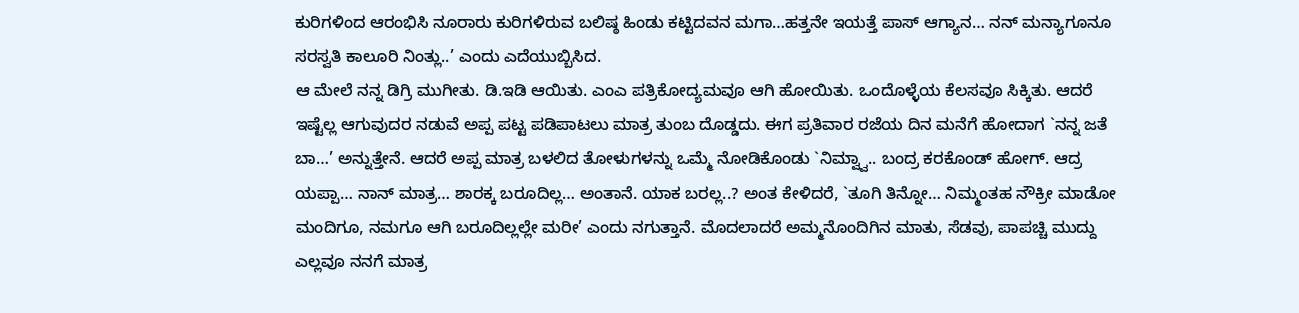ಕುರಿಗಳಿಂದ ಆರಂಭಿಸಿ ನೂರಾರು ಕುರಿಗಳಿರುವ ಬಲಿಷ್ಠ ಹಿಂಡು ಕಟ್ಟಿದವನ ಮಗಾ…ಹತ್ತನೇ ಇಯತ್ತೆ ಪಾಸ್ ಆಗ್ಯಾನ… ನನ್ ಮನ್ಯಾಗೂನೂ ಸರಸ್ವತಿ ಕಾಲೂರಿ ನಿಂತ್ಲು..’ ಎಂದು ಎದೆಯುಬ್ಬಿಸಿದ.
ಆ ಮೇಲೆ ನನ್ನ ಡಿಗ್ರಿ ಮುಗೀತು. ಡಿ.ಇಡಿ ಆಯಿತು. ಎಂಎ ಪತ್ರಿಕೋದ್ಯಮವೂ ಆಗಿ ಹೋಯಿತು. ಒಂದೊಳ್ಳೆಯ ಕೆಲಸವೂ ಸಿಕ್ಕಿತು. ಆದರೆ ಇಷ್ಟೆಲ್ಲ ಆಗುವುದರ ನಡುವೆ ಅಪ್ಪ ಪಟ್ಟ ಪಡಿಪಾಟಲು ಮಾತ್ರ ತುಂಬ ದೊಡ್ಡದು. ಈಗ ಪ್ರತಿವಾರ ರಜೆಯ ದಿನ ಮನೆಗೆ ಹೋದಾಗ `ನನ್ನ ಜತೆ ಬಾ…’ ಅನ್ನುತ್ತೇನೆ. ಆದರೆ ಅಪ್ಪ ಮಾತ್ರ ಬಳಲಿದ ತೋಳುಗಳನ್ನು ಒಮ್ಮೆ ನೋಡಿಕೊಂಡು `ನಿಮ್ವ್ವಾ.. ಬಂದ್ರ ಕರಕೊಂಡ್ ಹೋಗ್. ಆದ್ರ ಯಪ್ಪಾ… ನಾನ್ ಮಾತ್ರ… ಶಾರಕ್ಕ ಬರೂದಿಲ್ಲ… ಅಂತಾನೆ. ಯಾಕ ಬರಲ್ಲ..? ಅಂತ ಕೇಳಿದರೆ, `ತೂಗಿ ತಿನ್ನೋ… ನಿಮ್ಮಂತಹ ನೌಕ್ರೀ ಮಾಡೋ ಮಂದಿಗೂ, ನಮಗೂ ಆಗಿ ಬರೂದಿಲ್ಲಲ್ಲೇ ಮರೀ’ ಎಂದು ನಗುತ್ತಾನೆ. ಮೊದಲಾದರೆ ಅಮ್ಮನೊಂದಿಗಿನ ಮಾತು, ಸೆಡವು, ಪಾಪಚ್ಚಿ ಮುದ್ದು ಎಲ್ಲವೂ ನನಗೆ ಮಾತ್ರ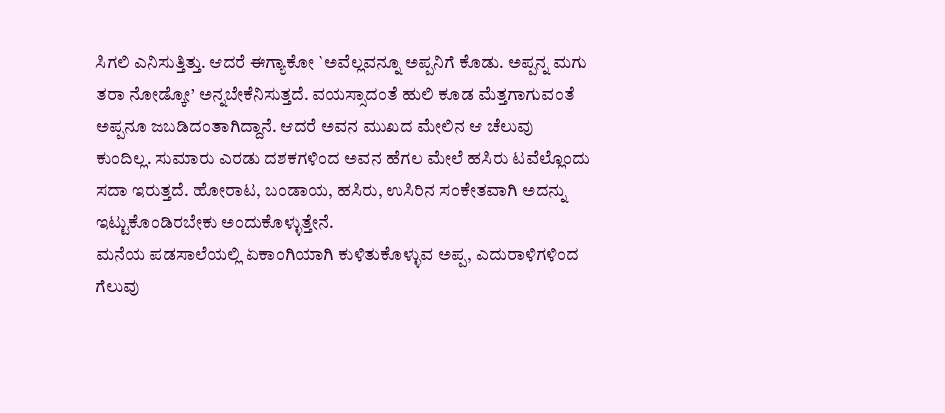ಸಿಗಲಿ ಎನಿಸುತ್ತಿತ್ತು. ಆದರೆ ಈಗ್ಯಾಕೋ `ಅವೆಲ್ಲವನ್ನೂ ಅಪ್ಪನಿಗೆ ಕೊಡು. ಅಪ್ಪನ್ನ ಮಗು ತರಾ ನೋಡ್ಕೋ’ ಅನ್ನಬೇಕೆನಿಸುತ್ತದೆ. ವಯಸ್ಸಾದಂತೆ ಹುಲಿ ಕೂಡ ಮೆತ್ತಗಾಗುವಂತೆ ಅಪ್ಪನೂ ಜಬಡಿದಂತಾಗಿದ್ದಾನೆ. ಆದರೆ ಅವನ ಮುಖದ ಮೇಲಿನ ಆ ಚೆಲುವು ಕುಂದಿಲ್ಲ. ಸುಮಾರು ಎರಡು ದಶಕಗಳಿಂದ ಅವನ ಹೆಗಲ ಮೇಲೆ ಹಸಿರು ಟವೆಲ್ಲೊಂದು ಸದಾ ಇರುತ್ತದೆ. ಹೋರಾಟ, ಬಂಡಾಯ, ಹಸಿರು, ಉಸಿರಿನ ಸಂಕೇತವಾಗಿ ಅದನ್ನು ಇಟ್ಟುಕೊಂಡಿರಬೇಕು ಅಂದುಕೊಳ್ಳುತ್ತೇನೆ.
ಮನೆಯ ಪಡಸಾಲೆಯಲ್ಲಿ ಏಕಾಂಗಿಯಾಗಿ ಕುಳಿತುಕೊಳ್ಳುವ ಅಪ್ಪ, ಎದುರಾಳಿಗಳಿಂದ ಗೆಲುವು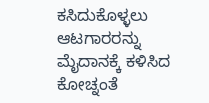ಕಸಿದುಕೊಳ್ಳಲು ಆಟಗಾರರನ್ನು ಮೈದಾನಕ್ಕೆ ಕಳಿಸಿದ ಕೋಚ್ನಂತೆ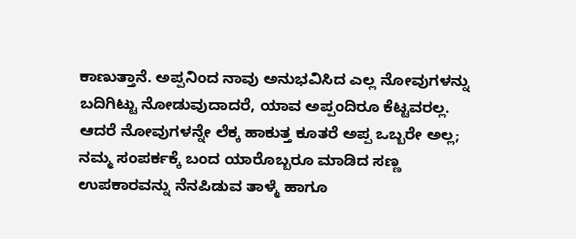ಕಾಣುತ್ತಾನೆ. ಅಪ್ಪನಿಂದ ನಾವು ಅನುಭವಿಸಿದ ಎಲ್ಲ ನೋವುಗಳನ್ನು ಬದಿಗಿಟ್ಟು ನೋಡುವುದಾದರೆ, ಯಾವ ಅಪ್ಪಂದಿರೂ ಕೆಟ್ಟವರಲ್ಲ. ಆದರೆ ನೋವುಗಳನ್ನೇ ಲೆಕ್ಕ ಹಾಕುತ್ತ ಕೂತರೆ ಅಪ್ಪ ಒಬ್ಬರೇ ಅಲ್ಲ; ನಮ್ಮ ಸಂಪರ್ಕಕ್ಕೆ ಬಂದ ಯಾರೊಬ್ಬರೂ ಮಾಡಿದ ಸಣ್ಣ ಉಪಕಾರವನ್ನು ನೆನಪಿಡುವ ತಾಳ್ಮೆ ಹಾಗೂ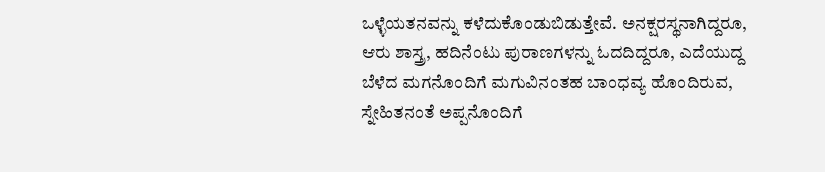ಒಳ್ಳೆಯತನವನ್ನು ಕಳೆದುಕೊಂಡುಬಿಡುತ್ತೇವೆ. ಅನಕ್ಷರಸ್ಥನಾಗಿದ್ದರೂ, ಆರು ಶಾಸ್ತ್ರ, ಹದಿನೆಂಟು ಪುರಾಣಗಳನ್ನು ಓದದಿದ್ದರೂ, ಎದೆಯುದ್ದ ಬೆಳೆದ ಮಗನೊಂದಿಗೆ ಮಗುವಿನಂತಹ ಬಾಂಧವ್ಯ ಹೊಂದಿರುವ, ಸ್ನೇಹಿತನಂತೆ ಅಪ್ಪನೊಂದಿಗೆ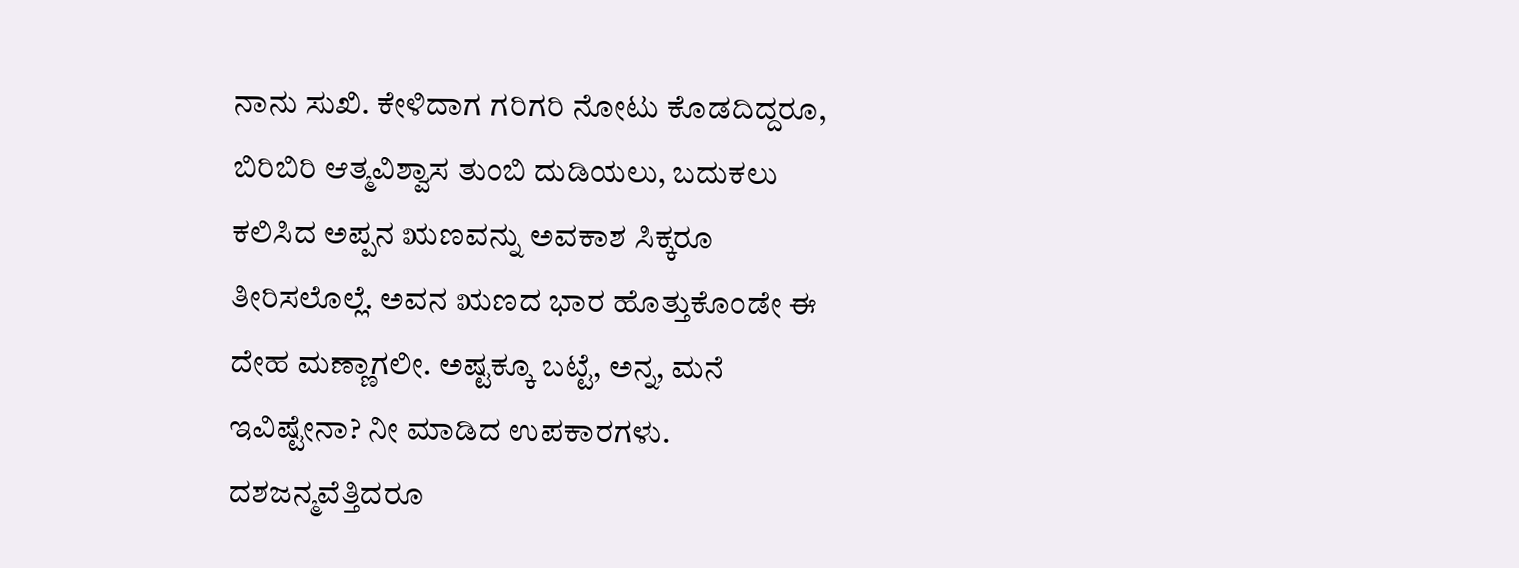ನಾನು ಸುಖಿ. ಕೇಳಿದಾಗ ಗರಿಗರಿ ನೋಟು ಕೊಡದಿದ್ದರೂ, ಬಿರಿಬಿರಿ ಆತ್ಮವಿಶ್ವಾಸ ತುಂಬಿ ದುಡಿಯಲು, ಬದುಕಲು ಕಲಿಸಿದ ಅಪ್ಪನ ಋಣವನ್ನು ಅವಕಾಶ ಸಿಕ್ಕರೂ ತೀರಿಸಲೊಲ್ಲೆ. ಅವನ ಋಣದ ಭಾರ ಹೊತ್ತುಕೊಂಡೇ ಈ ದೇಹ ಮಣ್ಣಾಗಲೀ. ಅಷ್ಟಕ್ಕೂ ಬಟ್ಟೆ, ಅನ್ನ, ಮನೆ ಇವಿಷ್ಟೇನಾ? ನೀ ಮಾಡಿದ ಉಪಕಾರಗಳು. ದಶಜನ್ಮವೆತ್ತಿದರೂ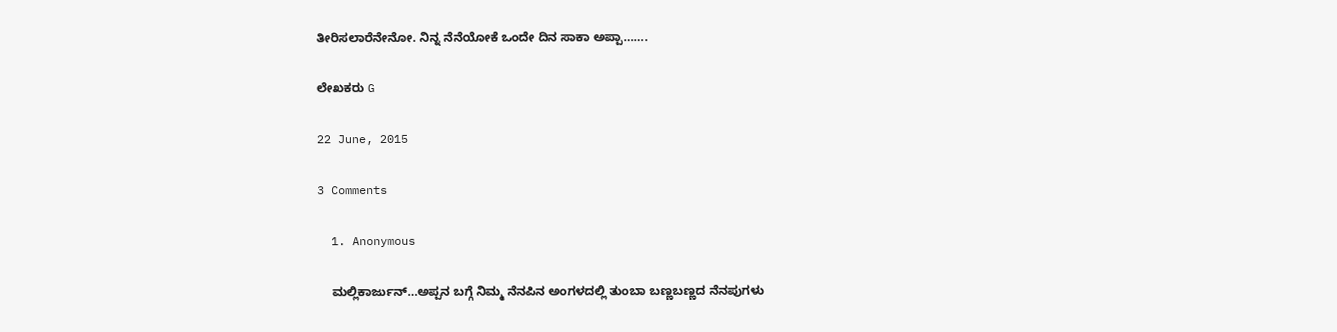ತೀರಿಸಲಾರೆನೇನೋ. ನಿನ್ನ ನೆನೆಯೋಕೆ ಒಂದೇ ದಿನ ಸಾಕಾ ಅಪ್ಪಾ…….

ಲೇಖಕರು G

22 June, 2015

3 Comments

  1. Anonymous

    ಮಲ್ಲಿಕಾರ್ಜುನ್…ಅಪ್ಪನ ಬಗ್ಗೆ ನಿಮ್ಮ ನೆನಪಿನ ಅಂಗಳದಲ್ಲಿ ತುಂಬಾ ಬಣ್ಣಬಣ್ಣದ ನೆನಪುಗಳು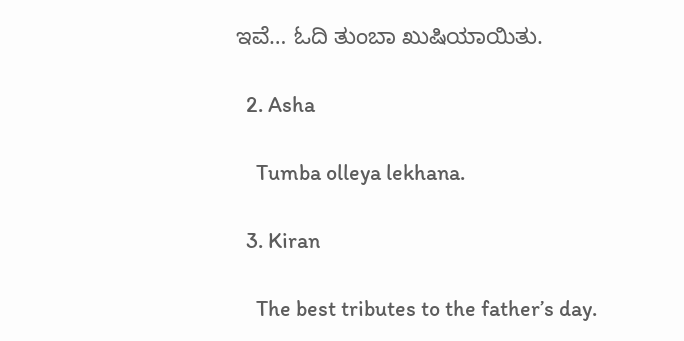ಇವೆ… ಓದಿ ತುಂಬಾ ಖುಷಿಯಾಯಿತು.

  2. Asha

    Tumba olleya lekhana.

  3. Kiran

    The best tributes to the father’s day.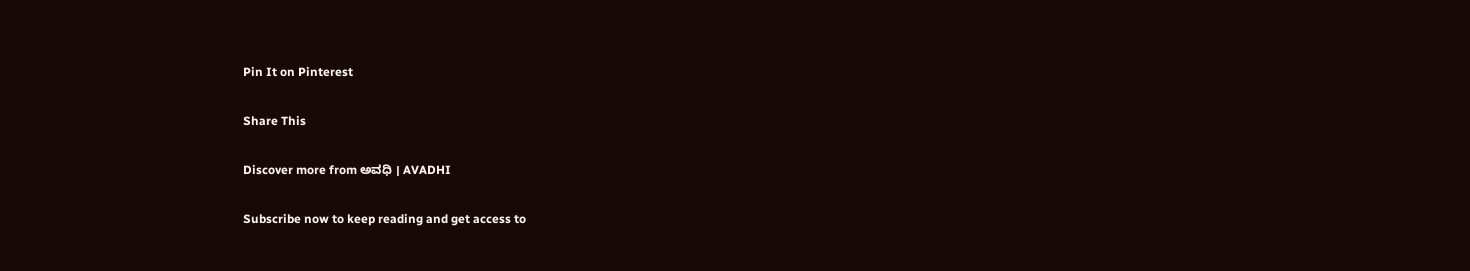Pin It on Pinterest

Share This

Discover more from ಅವಧಿ । AVADHI

Subscribe now to keep reading and get access to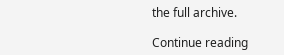the full archive.

Continue reading